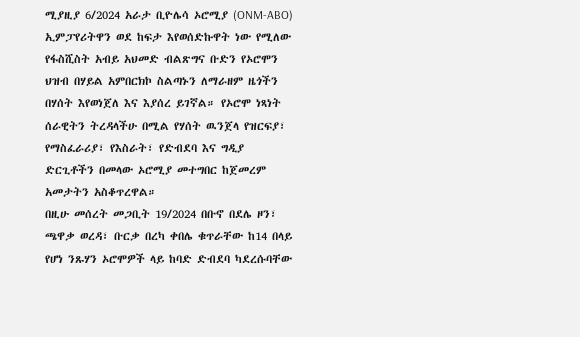ሚያዚያ 6/2024 አራታ ቢዮሌሳ ኦሮሚያ (ONM-ABO)
ኢምፓየሪትዋን ወደ ከፍታ እየወሰድኩዋት ነው የሚለው የፋስሺስት አብይ አህመድ ብልጽግና ቡድን የኦሮሞን ህዝብ በሃይል አምበርክኮ ስልጣኑን ለማራዘም ዜጎችን በሃሰት እየወነጀለ እና እያሰረ ይገኛል። የኦሮሞ ነጻነት ሰራዊትን ትረዳላችሁ በሚል የሃሰት ዉንጀላ የዝርፍያ፣ የማስፈራሪያ፣ የእስራት፣ የድብደባ እና ግዲያ ድርጊቶችን በመላው ኦሮሚያ መተግበር ከጀመረም አመታትን አስቆጥረዋል።
በዚሁ መሰረት መጋቢት 19/2024 በቡኖ በደሌ ዞን፣ ጫዋቃ ወረዳ፣ ቡርቃ በረካ ቀበሌ ቁጥራቸው ከ14 በላይ የሆነ ንጹሃን ኦሮሞዎች ላይ ከባድ ድብደባ ካደረሱባቸው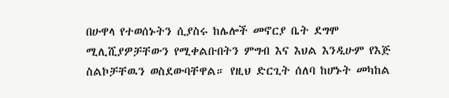በሁዋላ የተወሰኑትን ሲያስሩ ከሌሎች መኖርያ ቤት ደግሞ ሚሊሺያዎቻቸውን የሚቀልቡበትን ምግብ እና እህል እንዲሁም የእጅ ስልኮቻቸዉን ወስደውባቸዋል። የዚህ ድርጊት ሰለባ ከሆኑት መካከል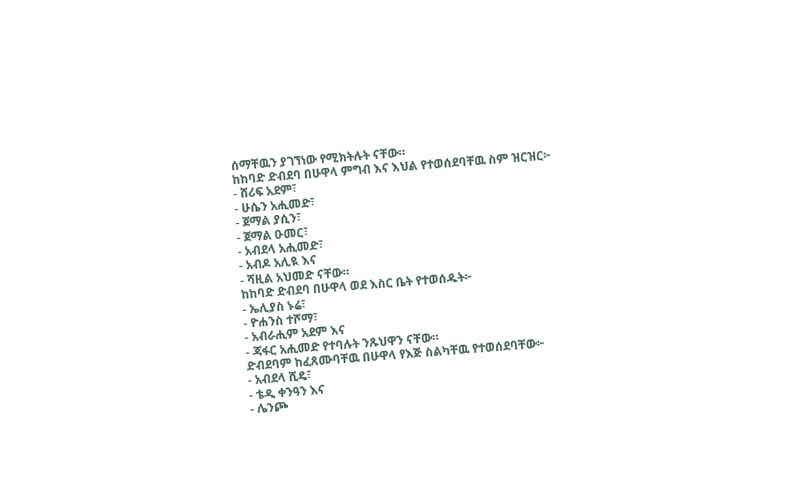ሰማቸዉን ያገኘነው የሚክትሉት ናቸው።
ከከባድ ድብደባ በሁዋላ ምግብ እና እህል የተወሰደባቸዉ ስም ዝርዝር፦
- ሸሪፍ አደም፣
- ሁሴን አሒመድ፣
- ጀማል ያሲን፣
- ጀማል ዑመር፣
- አብደላ አሒመድ፣
- አብዶ አሊዪ እና
- ሻዚል አህመድ ናቸው።
ከከባድ ድብደባ በሁዋላ ወደ እስር ቤት የተወሰዱት፦
- ኤሊያስ ኑሬ፣
- ዮሐንስ ተሾማ፣
- አብራሒም አደም እና
- ጃፋር አሒመድ የተባሉት ንጹህዋን ናቸው።
ድብደባም ከፈጸሙባቸዉ በሁዋላ የእጅ ስልካቸዉ የተወሰደባቸው፦
- አብደላ ሺዴ፣
- ቴዲ ቀንዓን እና
- ሌንጮ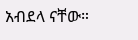አብደላ ናቸው።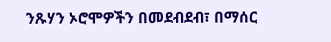ንጹሃን ኦሮሞዎችን በመደብደብ፣ በማሰር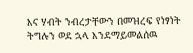እና ሃብት ንብረታቸውን በመዝረፍ የነፃነት ትግሉን ወደ ኋላ እንደማይመልሰዉ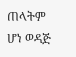ጠላትም ሆነ ወዳጅ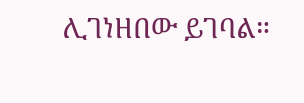ሊገነዘበው ይገባል።